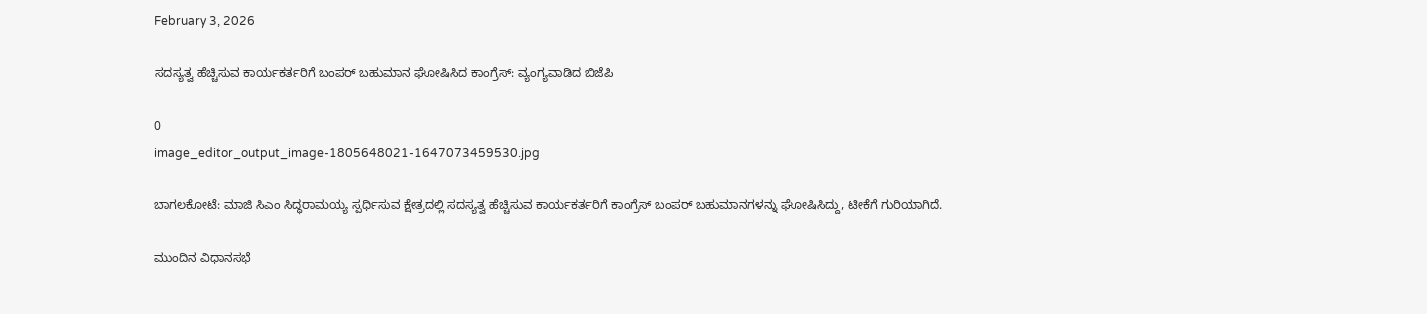February 3, 2026

ಸದಸ್ಯತ್ವ ಹೆಚ್ಚಿಸುವ ಕಾರ್ಯಕರ್ತರಿಗೆ ಬಂಪರ್ ಬಹುಮಾನ ಘೋಷಿಸಿದ ಕಾಂಗ್ರೆಸ್: ವ್ಯಂಗ್ಯವಾಡಿದ ಬಿಜೆಪಿ‌

0
image_editor_output_image-1805648021-1647073459530.jpg

ಬಾಗಲಕೋಟೆ: ಮಾಜಿ ಸಿಎಂ ಸಿದ್ಧರಾಮಯ್ಯ ಸ್ಪರ್ಧಿಸುವ ಕ್ಷೇತ್ರದಲ್ಲಿ ಸದಸ್ಯತ್ವ ಹೆಚ್ಚಿಸುವ ಕಾರ್ಯಕರ್ತರಿಗೆ ಕಾಂಗ್ರೆಸ್ ಬಂಪರ್ ಬಹುಮಾನಗಳನ್ನು ಘೋಷಿಸಿದ್ದು, ಟೀಕೆಗೆ ಗುರಿಯಾಗಿದೆ.

ಮುಂದಿನ ವಿಧಾನಸಭೆ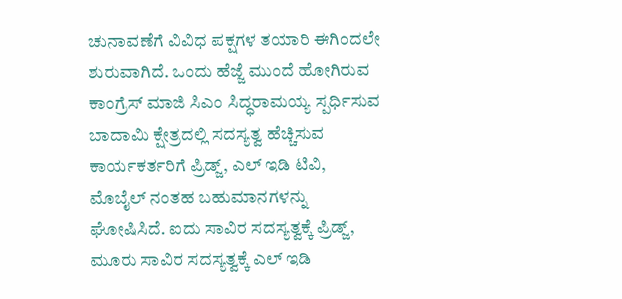ಚುನಾವಣೆಗೆ ವಿವಿಧ ಪಕ್ಷಗಳ ತಯಾರಿ ಈಗಿಂದಲೇ ಶುರುವಾಗಿದೆ. ಒಂದು ಹೆಜ್ಜೆ ಮುಂದೆ ಹೋಗಿರುವ ಕಾಂಗ್ರೆಸ್ ಮಾಜಿ ಸಿಎಂ ಸಿದ್ಧರಾಮಯ್ಯ ಸ್ಪರ್ಧಿಸುವ ಬಾದಾಮಿ ಕ್ಷೇತ್ರದಲ್ಲಿ ಸದಸ್ಯತ್ವ ಹೆಚ್ಚಿಸುವ ಕಾರ್ಯಕರ್ತರಿಗೆ ಪ್ರಿಡ್ಜ್, ಎಲ್ ಇಡಿ ಟಿವಿ, ಮೊಬೈಲ್ ನಂತಹ ಬಹುಮಾನಗಳನ್ನು ಘೋಷಿಸಿದೆ. ಐದು ಸಾವಿರ ಸದಸ್ಯತ್ವಕ್ಕೆ ಪ್ರಿಡ್ಜ್, ಮೂರು ಸಾವಿರ ಸದಸ್ಯತ್ವಕ್ಕೆ ಎಲ್ ಇಡಿ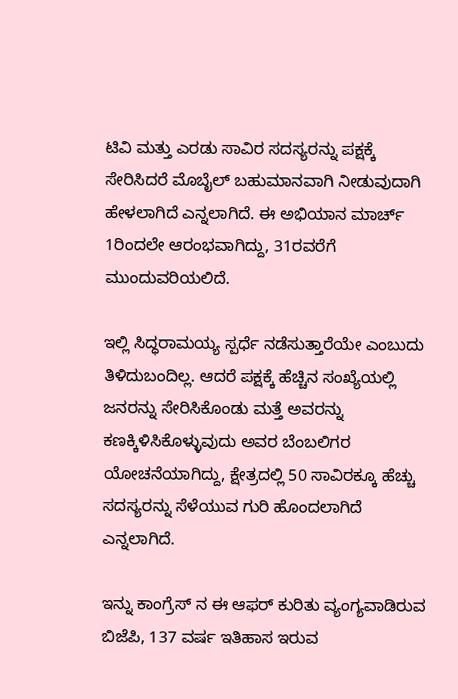ಟಿವಿ ಮತ್ತು ಎರಡು ಸಾವಿರ ಸದಸ್ಯರನ್ನು ಪಕ್ಷಕ್ಕೆ ಸೇರಿಸಿದರೆ ಮೊಬೈಲ್ ಬಹುಮಾನವಾಗಿ ನೀಡುವುದಾಗಿ ಹೇಳಲಾಗಿದೆ ಎನ್ನಲಾಗಿದೆ. ಈ ಅಭಿಯಾನ ಮಾರ್ಚ್ 1ರಿಂದಲೇ ಆರಂಭವಾಗಿದ್ದು, 31ರವರೆಗೆ ಮುಂದುವರಿಯಲಿದೆ.

ಇಲ್ಲಿ ಸಿದ್ಧರಾಮಯ್ಯ ಸ್ಪರ್ಧೆ ನಡೆಸುತ್ತಾರೆಯೇ ಎಂಬುದು ತಿಳಿದುಬಂದಿಲ್ಲ. ಆದರೆ ಪಕ್ಷಕ್ಕೆ ಹೆಚ್ಚಿನ ಸಂಖ್ಯೆಯಲ್ಲಿ ಜನರನ್ನು ಸೇರಿಸಿಕೊಂಡು ಮತ್ತೆ ಅವರನ್ನು ಕಣಕ್ಕಿಳಿಸಿಕೊಳ್ಳುವುದು ಅವರ ಬೆಂಬಲಿಗರ ಯೋಚನೆಯಾಗಿದ್ದು, ಕ್ಷೇತ್ರದಲ್ಲಿ 50 ಸಾವಿರಕ್ಕೂ ಹೆಚ್ಚು ಸದಸ್ಯರನ್ನು ಸೆಳೆಯುವ ಗುರಿ ಹೊಂದಲಾಗಿದೆ ಎನ್ನಲಾಗಿದೆ.

ಇನ್ನು ಕಾಂಗ್ರೆಸ್ ನ ಈ ಆಫರ್ ಕುರಿತು ವ್ಯಂಗ್ಯವಾಡಿರುವ ಬಿಜೆಪಿ, 137 ವರ್ಷ ಇತಿಹಾಸ ಇರುವ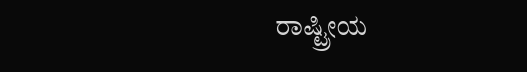ರಾಷ್ಟ್ರೀಯ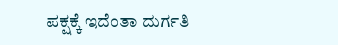ಪಕ್ಷಕ್ಕೆ ಇದೆಂತಾ ದುರ್ಗತಿ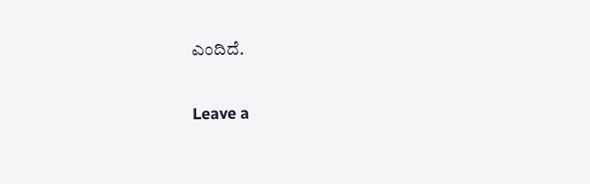ಎಂದಿದೆ.

Leave a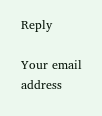Reply

Your email address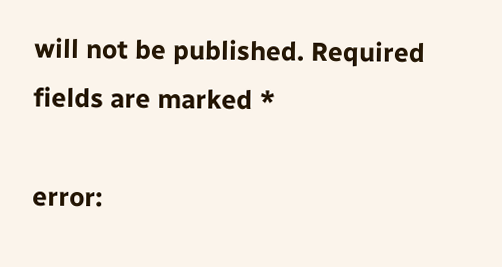will not be published. Required fields are marked *

error: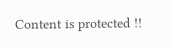Content is protected !!